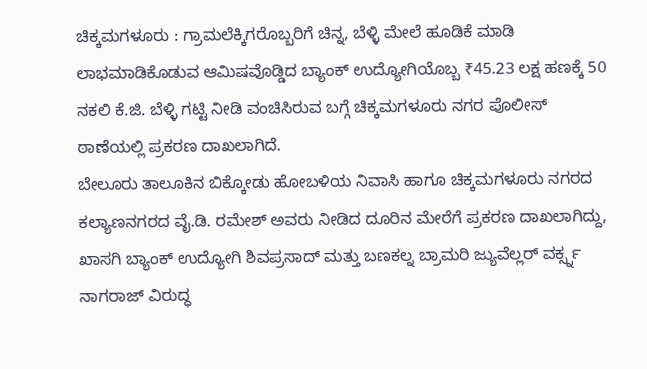ಚಿಕ್ಕಮಗಳೂರು : ಗ್ರಾಮಲೆಕ್ಕಿಗರೊಬ್ಬರಿಗೆ ಚಿನ್ನ, ಬೆಳ್ಳಿ ಮೇಲೆ ಹೂಡಿಕೆ ಮಾಡಿ ಲಾಭಮಾಡಿಕೊಡುವ ಆಮಿಷವೊಡ್ಡಿದ ಬ್ಯಾಂಕ್ ಉದ್ಯೋಗಿಯೊಬ್ಬ ₹45.23 ಲಕ್ಷ ಹಣಕ್ಕೆ 50 ನಕಲಿ ಕೆ.ಜಿ. ಬೆಳ್ಳಿ ಗಟ್ಟಿ ನೀಡಿ ವಂಚಿಸಿರುವ ಬಗ್ಗೆ ಚಿಕ್ಕಮಗಳೂರು ನಗರ ಪೊಲೀಸ್ ಠಾಣೆಯಲ್ಲಿ ಪ್ರಕರಣ ದಾಖಲಾಗಿದೆ.
ಬೇಲೂರು ತಾಲೂಕಿನ ಬಿಕ್ಕೋಡು ಹೋಬಳಿಯ ನಿವಾಸಿ ಹಾಗೂ ಚಿಕ್ಕಮಗಳೂರು ನಗರದ ಕಲ್ಯಾಣನಗರದ ವೈ.ಡಿ. ರಮೇಶ್ ಅವರು ನೀಡಿದ ದೂರಿನ ಮೇರೆಗೆ ಪ್ರಕರಣ ದಾಖಲಾಗಿದ್ದು, ಖಾಸಗಿ ಬ್ಯಾಂಕ್ ಉದ್ಯೋಗಿ ಶಿವಪ್ರಸಾದ್ ಮತ್ತು ಬಣಕಲ್ನ ಬ್ರಾಮರಿ ಜ್ಯುವೆಲ್ಲರ್ ವರ್ಕ್ಸ್ನ ನಾಗರಾಜ್ ವಿರುದ್ಧ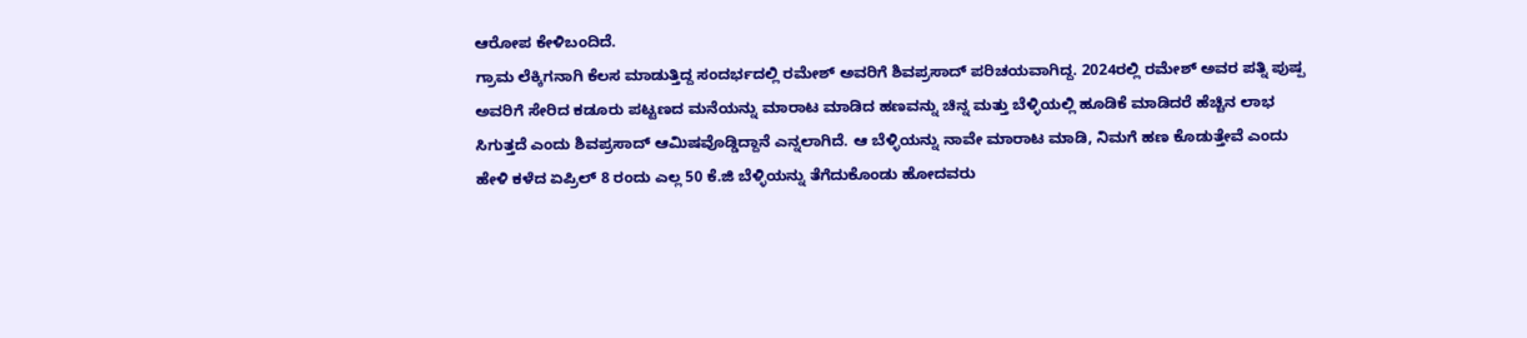ಆರೋಪ ಕೇಳಿಬಂದಿದೆ.
ಗ್ರಾಮ ಲೆಕ್ಕಿಗನಾಗಿ ಕೆಲಸ ಮಾಡುತ್ತಿದ್ದ ಸಂದರ್ಭದಲ್ಲಿ ರಮೇಶ್ ಅವರಿಗೆ ಶಿವಪ್ರಸಾದ್ ಪರಿಚಯವಾಗಿದ್ದ. 2024ರಲ್ಲಿ ರಮೇಶ್ ಅವರ ಪತ್ನಿ ಪುಷ್ಪ ಅವರಿಗೆ ಸೇರಿದ ಕಡೂರು ಪಟ್ಟಣದ ಮನೆಯನ್ನು ಮಾರಾಟ ಮಾಡಿದ ಹಣವನ್ನು ಚಿನ್ನ ಮತ್ತು ಬೆಳ್ಳಿಯಲ್ಲಿ ಹೂಡಿಕೆ ಮಾಡಿದರೆ ಹೆಚ್ಚಿನ ಲಾಭ ಸಿಗುತ್ತದೆ ಎಂದು ಶಿವಪ್ರಸಾದ್ ಆಮಿಷವೊಡ್ಡಿದ್ದಾನೆ ಎನ್ನಲಾಗಿದೆ. ಆ ಬೆಳ್ಳಿಯನ್ನು ನಾವೇ ಮಾರಾಟ ಮಾಡಿ, ನಿಮಗೆ ಹಣ ಕೊಡುತ್ತೇವೆ ಎಂದು ಹೇಳಿ ಕಳೆದ ಏಪ್ರಿಲ್ 8 ರಂದು ಎಲ್ಲ 50 ಕೆ.ಜಿ ಬೆಳ್ಳಿಯನ್ನು ತೆಗೆದುಕೊಂಡು ಹೋದವರು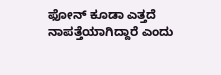ಫೋನ್ ಕೂಡಾ ಎತ್ತದೆ ನಾಪತ್ತೆಯಾಗಿದ್ದಾರೆ ಎಂದು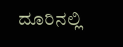ದೂರಿನಲ್ಲಿ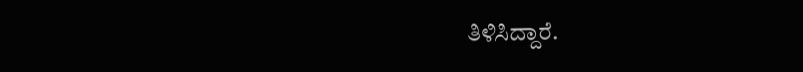ತಿಳಿಸಿದ್ದಾರೆ.